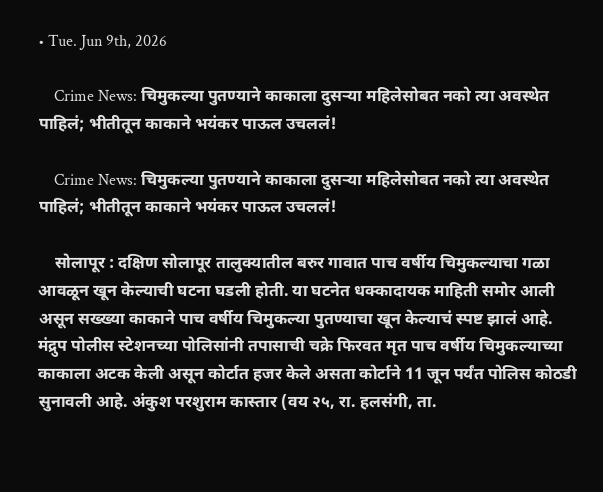• Tue. Jun 9th, 2026

    Crime News: चिमुकल्या पुतण्याने काकाला दुसऱ्या महिलेसोबत नको त्या अवस्थेत पाहिलं; भीतीतून काकाने भयंकर पाऊल उचललं!

    Crime News: चिमुकल्या पुतण्याने काकाला दुसऱ्या महिलेसोबत नको त्या अवस्थेत पाहिलं; भीतीतून काकाने भयंकर पाऊल उचललं!

    सोलापूर : दक्षिण सोलापूर तालुक्यातील बरुर गावात पाच वर्षीय चिमुकल्याचा गळा आवळून खून केल्याची घटना घडली होती. या घटनेत धक्कादायक माहिती समोर आली असून सख्ख्या काकाने पाच वर्षीय चिमुकल्या पुतण्याचा खून केल्याचं स्पष्ट झालं आहे. मंद्रुप पोलीस स्टेशनच्या पोलिसांनी तपासाची चक्रे फिरवत मृत पाच वर्षीय चिमुकल्याच्या काकाला अटक केली असून कोर्टात हजर केले असता कोर्टाने 11 जून पर्यंत पोलिस कोठडी सुनावली आहे. अंकुश परशुराम कास्तार (वय २५, रा. हलसंगी, ता.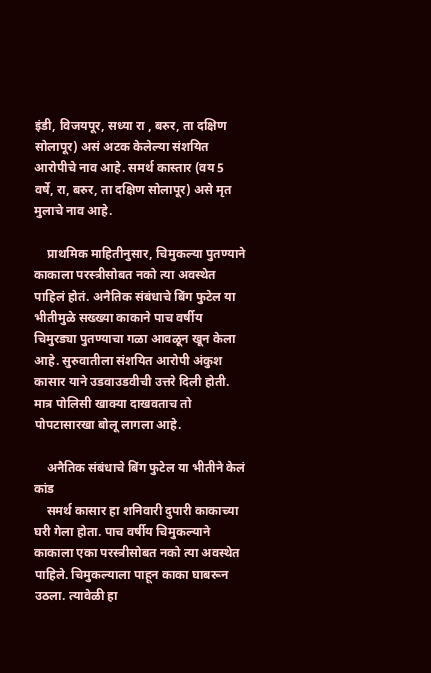इंडी, विजयपूर, सध्या रा , बरुर, ता दक्षिण सोलापूर) असं अटक केलेल्या संशयित आरोपीचे नाव आहे. समर्थ कास्तार (वय 5 वर्षे, रा, बरुर, ता दक्षिण सोलापूर) असे मृत मुलाचे नाव आहे.

    प्राथमिक माहितीनुसार, चिमुकल्या पुतण्याने काकाला परस्त्रीसोबत नको त्या अवस्थेत पाहिलं होतं. अनैतिक संबंधाचे बिंग फुटेल या भीतीमुळे सख्ख्या काकाने पाच वर्षीय चिमुरड्या पुतण्याचा गळा आवळून खून केला आहे. सुरुवातीला संशयित आरोपी अंकुश कासार याने उडवाउडवीची उत्तरे दिली होती. मात्र पोलिसी खाक्या दाखवताच तो पोपटासारखा बोलू लागला आहे.

    अनैतिक संबंधाचे बिंग फुटेल या भीतीने केलं कांड
    समर्थ कासार हा शनिवारी दुपारी काकाच्या घरी गेला होता. पाच वर्षीय चिमुकल्याने काकाला एका परस्त्रीसोबत नको त्या अवस्थेत पाहिले. चिमुकल्याला पाहून काका घाबरून उठला. त्यावेळी हा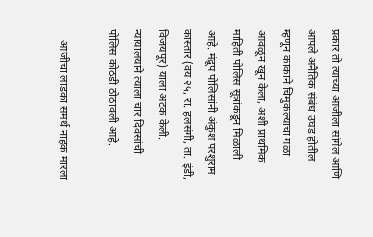प्रकार तो त्याच्या आजीला सांगेल आणि आपले अनैतिक संबंध उघड होतील म्हणून काकाने चिमुकल्याचा गळा आवळून खून केला, अशी प्राथमिक माहिती पोलिस सूत्रांकडून मिळाली आहे. मंद्रूप पोलिसांनी अंकुश परशुराम कास्तार (वय २५, रा. हलसंगी, ता. इंडी, विजयपूर) याला अटक केली. न्यायालयाने त्याला चार दिवसांची पोलिस कोठडी ठोठावली आहे.

    आजीचा लाडका समर्थ नाहक मारला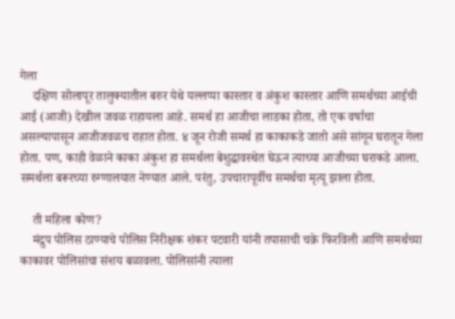गेला
    दक्षिण सोलापूर तालुक्यातील बरुर येथे यल्लप्पा कास्तार व अंकुश कास्तार आणि समर्थच्या आईची आई (आजी) देखील जवळ राहायला आहे. समर्थ हा आजीचा लाडका होता, तो एक वर्षाचा असल्यापासून आजीजवळच राहात होता. ४ जून रोजी समर्थ हा काकाकडे जातो असे सांगून घरातून गेला होता. पण, काही वेळाने काका अंकुश हा समर्थला बेशुद्धावस्थेत घेऊन त्याच्या आजीच्या घराकडे आला. समर्थला बरूरच्या रुग्णालयात नेण्यात आले. परंतु, उपचारापूर्वीच समर्थचा मृत्यू झाला होता.

    ती महिला कोण?
    मंद्रुप पोलिस ठाण्याचे पोलिस निरीक्षक शंकर पटवारी यांनी तपासाची चक्रे फिरविली आणि समर्थच्या काकावर पोलिसांचा संशय बळावला. पोलिसांनी त्याला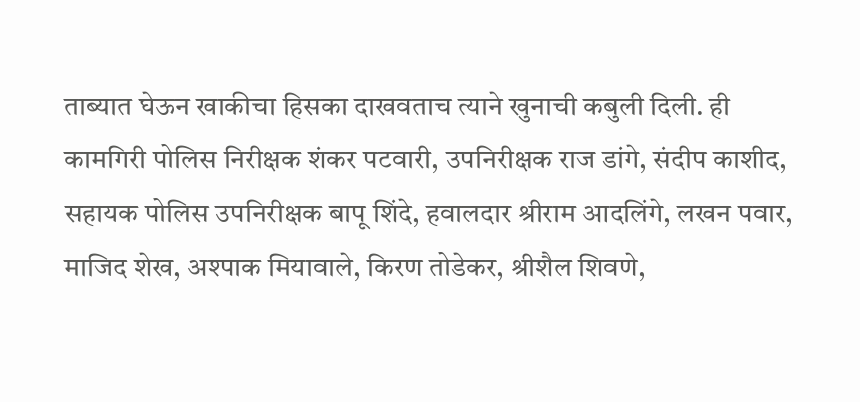ताब्यात घेऊन खाकीचा हिसका दाखवताच त्याने खुनाची कबुली दिली. ही कामगिरी पोलिस निरीक्षक शंकर पटवारी, उपनिरीक्षक राज डांगे, संदीप काशीद, सहायक पोलिस उपनिरीक्षक बापू शिंदे, हवालदार श्रीराम आदलिंगे, लखन पवार, माजिद शेख, अश्पाक मियावाले, किरण तोडेकर, श्रीशैल शिवणे,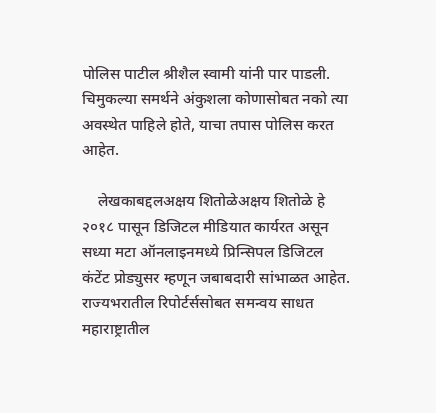पोलिस पाटील श्रीशैल स्वामी यांनी पार पाडली. चिमुकल्या समर्थने अंकुशला कोणासोबत नको त्या अवस्थेत पाहिले होते, याचा तपास पोलिस करत आहेत.

    लेखकाबद्दलअक्षय शितोळेअक्षय शितोळे हे २०१८ पासून डिजिटल मीडियात कार्यरत असून सध्या मटा ऑनलाइनमध्ये प्रिन्सिपल डिजिटल कंटेंट प्रोड्युसर म्हणून जबाबदारी सांभाळत आहेत. राज्यभरातील रिपोर्टर्ससोबत समन्वय साधत महाराष्ट्रातील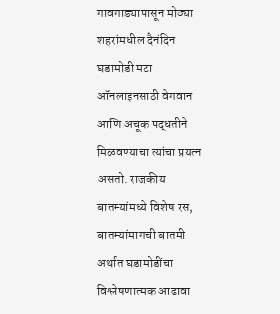गावगाड्यापासून मोठ्या शहरांमधील दैनंदिन घडामोडी मटा ऑनलाइनसाठी वेगवान आणि अचूक पद्धतीने मिळवण्याचा त्यांचा प्रयत्न असतो. राजकीय बातम्यांमध्ये विशेष रस, बातम्यांमागची बातमी अर्थात घडामोडींचा विश्लेषणात्मक आढावा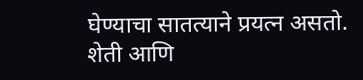घेण्याचा सातत्याने प्रयत्न असतो. शेती आणि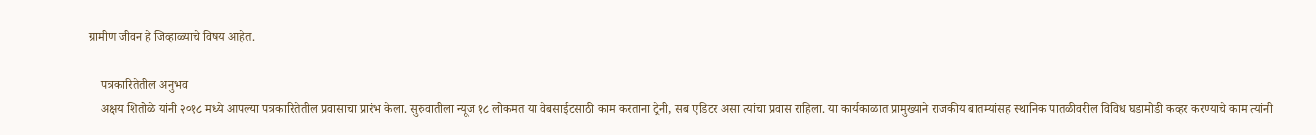ग्रामीण जीवन हे जिव्हाळ्याचे विषय आहेत.

    पत्रकारितेतील अनुभव
    अक्षय शितोळे यांनी २०१८ मध्ये आपल्या पत्रकारितेतील प्रवासाचा प्रारंभ केला. सुरुवातीला न्यूज १८ लोकमत या वेबसाईटसाठी काम करताना ट्रेनी, सब एडिटर असा त्यांचा प्रवास राहिला. या कार्यकाळात प्रामुख्याने राजकीय बातम्यांसह स्थानिक पातळीवरील विविध घडामोडी कव्हर करण्याचे काम त्यांनी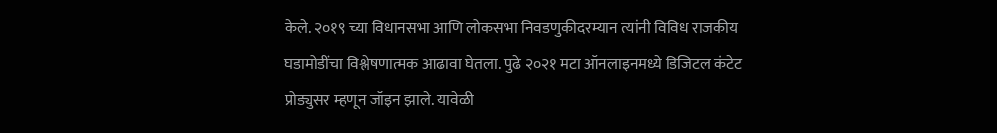केले. २०१९ च्या विधानसभा आणि लोकसभा निवडणुकीदरम्यान त्यांनी विविध राजकीय घडामोडींचा विश्लेषणात्मक आढावा घेतला. पुढे २०२१ मटा ऑनलाइनमध्ये डिजिटल कंटेट प्रोड्युसर म्हणून जॉइन झाले. यावेळी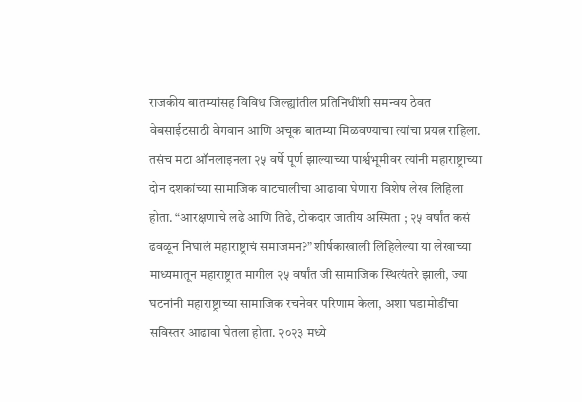राजकीय बातम्यांसह विविध जिल्ह्यांतील प्रतिनिधींशी समन्वय ठेवत वेबसाईटसाठी वेगवान आणि अचूक बातम्या मिळवण्याचा त्यांचा प्रयत्न राहिला. तसंच मटा ऑनलाइनला २५ वर्षे पूर्ण झाल्याच्या पार्श्वभूमीवर त्यांनी महाराष्ट्राच्या दोन दशकांच्या सामाजिक वाटचालीचा आढावा घेणारा विशेष लेख लिहिला होता. “आरक्षणाचे लढे आणि तिढे, टोकदार जातीय अस्मिता ; २५ वर्षांत कसं ढवळून निघालं महाराष्ट्राचं समाजमन?” शीर्षकाखाली लिहिलेल्या या लेखाच्या माध्यमातून महाराष्ट्रात मागील २५ वर्षांत जी सामाजिक स्थित्यंतरे झाली, ज्या घटनांनी महाराष्ट्राच्या सामाजिक रचनेवर परिणाम केला, अशा घडामोडींचा सविस्तर आढावा घेतला होता. २०२३ मध्ये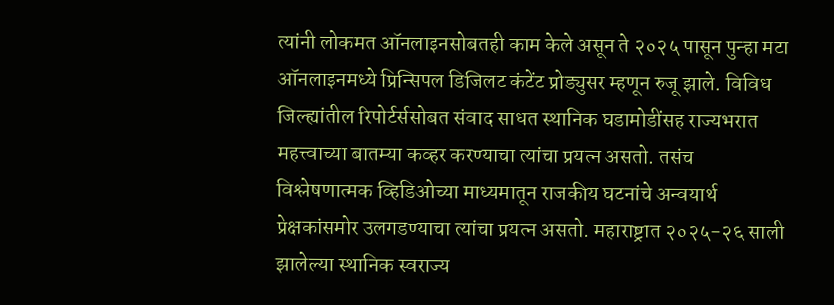त्यांनी लोकमत ऑनलाइनसोबतही काम केले असून ते २०२५ पासून पुन्हा मटा ऑनलाइनमध्ये प्रिन्सिपल डिजिलट कंटेंट प्रोड्युसर म्हणून रुजू झाले. विविध जिल्ह्यांतील रिपोर्टर्ससोबत संवाद साधत स्थानिक घडामोडींसह राज्यभरात महत्त्वाच्या बातम्या कव्हर करण्याचा त्यांचा प्रयत्न असतो. तसंच विश्लेषणात्मक व्हिडिओच्या माध्यमातून राजकीय घटनांचे अन्वयार्थ प्रेक्षकांसमोर उलगडण्याचा त्यांचा प्रयत्न असतो. महाराष्ट्रात २०२५-२६ साली झालेल्या स्थानिक स्वराज्य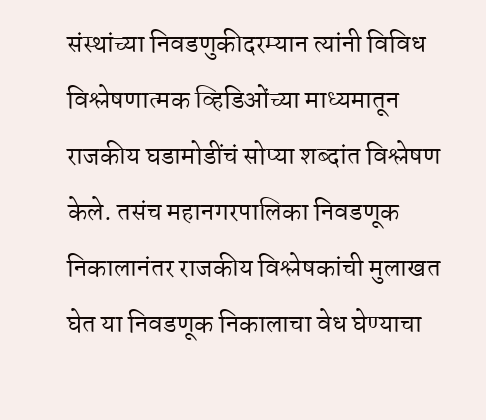संस्थांच्या निवडणुकीदरम्यान त्यांनी विविध विश्लेषणात्मक व्हिडिओंच्या माध्यमातून राजकीय घडामोडींचं सोप्या शब्दांत विश्लेषण केले. तसंच महानगरपालिका निवडणूक निकालानंतर राजकीय विश्लेषकांची मुलाखत घेत या निवडणूक निकालाचा वेध घेण्याचा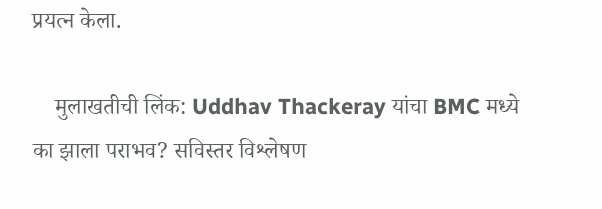प्रयत्न केला.

    मुलाखतीची लिंक: Uddhav Thackeray यांचा BMC मध्ये का झाला पराभव? सविस्तर विश्लेषण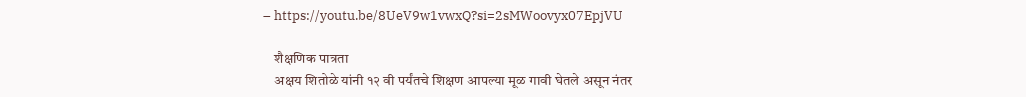– https://youtu.be/8UeV9w1vwxQ?si=2sMWoovyx07EpjVU

    शैक्षणिक पात्रता
    अक्षय शितोळे यांनी १२ वी पर्यंतचे शिक्षण आपल्या मूळ गावी घेतले असून नंतर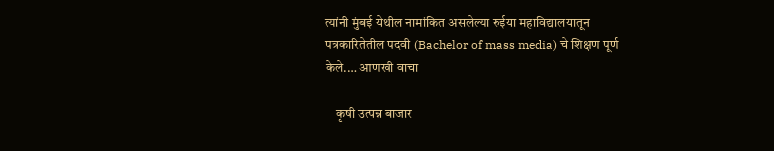त्यांनी मुंबई येथील नामांकित असलेल्या रुईया महाविद्यालयातून पत्रकारितेतील पदवी (Bachelor of mass media) चे शिक्षण पूर्ण केले.… आणखी वाचा

    कृषी उत्पन्न बाजार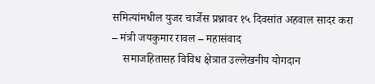समित्यांमधील युजर चार्जेस प्रश्नावर १५ दिवसांत अहवाल सादर करा – मंत्री जयकुमार रावल – महासंवाद
    समाजहितासह विविध क्षेत्रात उल्लेखनीय योगदान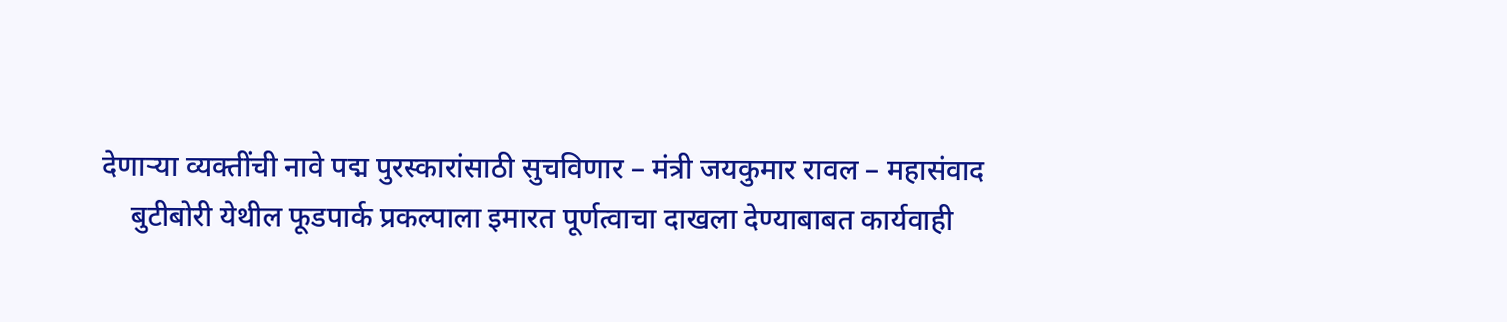देणाऱ्या व्यक्तींची नावे पद्म पुरस्कारांसाठी सुचविणार – मंत्री जयकुमार रावल – महासंवाद
    बुटीबोरी येथील फूडपार्क प्रकल्पाला इमारत पूर्णत्वाचा दाखला देण्याबाबत कार्यवाही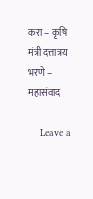करा – कृषि मंत्री दत्तात्रय भरणे – महासंवाद

    Leave a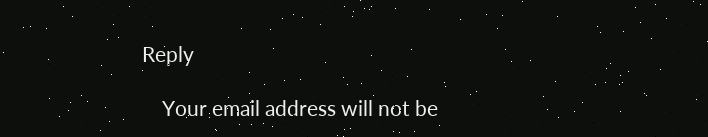Reply

    Your email address will not be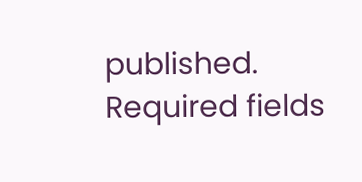published. Required fields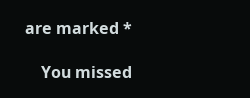are marked *

    You missed